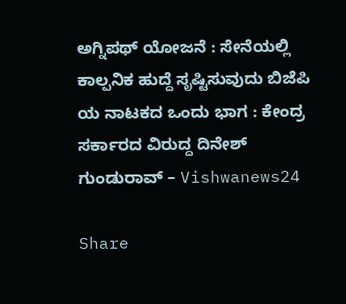ಅಗ್ನಿಪಥ್ ಯೋಜನೆ : ಸೇನೆಯಲ್ಲಿ ಕಾಲ್ಪನಿಕ ಹುದ್ದೆ ಸೃಷ್ಟಿಸುವುದು ಬಿಜೆಪಿ ಯ ನಾಟಕದ ಒಂದು ಭಾಗ : ಕೇಂದ್ರ ಸರ್ಕಾರದ ವಿರುದ್ದ ದಿನೇಶ್ ಗುಂಡುರಾವ್ – Vishwanews24

Share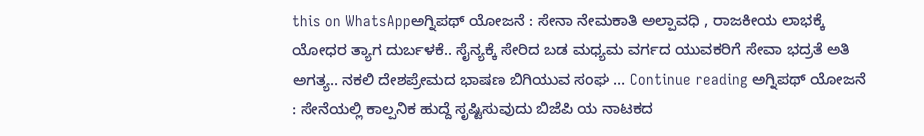this on WhatsAppಅಗ್ನಿಪಥ್ ಯೋಜನೆ : ಸೇನಾ ನೇಮಕಾತಿ ಅಲ್ಪಾವಧಿ , ರಾಜಕೀಯ ಲಾಭಕ್ಕೆ ಯೋಧರ ತ್ಯಾಗ ದುರ್ಬಳಕೆ.. ಸೈನ್ಯಕ್ಕೆ ಸೇರಿದ ಬಡ ಮಧ್ಯಮ ವರ್ಗದ ಯುವಕರಿಗೆ ಸೇವಾ ಭದ್ರತೆ ಅತಿ ಅಗತ್ಯ.. ನಕಲಿ ದೇಶಪ್ರೇಮದ ಭಾಷಣ ಬಿಗಿಯುವ ಸಂಘ … Continue reading ಅಗ್ನಿಪಥ್ ಯೋಜನೆ : ಸೇನೆಯಲ್ಲಿ ಕಾಲ್ಪನಿಕ ಹುದ್ದೆ ಸೃಷ್ಟಿಸುವುದು ಬಿಜೆಪಿ ಯ ನಾಟಕದ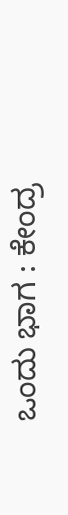ಒಂದು ಭಾಗ : ಕೇಂದ್ರ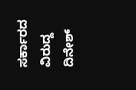ಸರ್ಕಾರದ ವಿರುದ್ದ ದಿನೇಶ್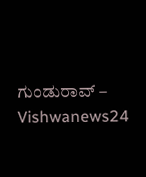ಗುಂಡುರಾವ್ – Vishwanews24